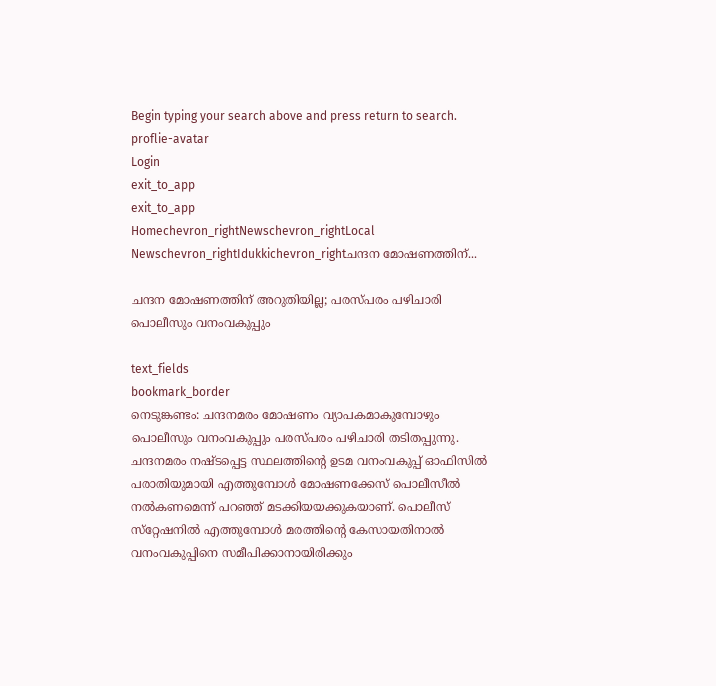Begin typing your search above and press return to search.
proflie-avatar
Login
exit_to_app
exit_to_app
Homechevron_rightNewschevron_rightLocal Newschevron_rightIdukkichevron_rightചന്ദന മോഷണത്തിന്...

ചന്ദന മോഷണത്തിന് അറുതിയില്ല; പരസ്പരം പഴിചാരി പൊലീസും വനംവകുപ്പും

text_fields
bookmark_border
നെടുങ്കണ്ടം: ചന്ദനമരം മോഷണം വ്യാപകമാകുമ്പോഴും പൊലീസും വനംവകുപ്പും പരസ്പരം പഴിചാരി തടിതപ്പുന്നു. ചന്ദനമരം നഷ്ടപ്പെട്ട സ്ഥലത്തിന്‍റെ ഉടമ വനംവകുപ്പ് ഓഫിസില്‍ പരാതിയുമായി എത്തുമ്പോള്‍ മോഷണക്കേസ് പൊലീസീല്‍ നല്‍കണമെന്ന് പറഞ്ഞ് മടക്കിയയക്കുകയാണ്. പൊലീസ് സ്‌റ്റേഷനില്‍ എത്തുമ്പോള്‍ മരത്തിന്‍റെ കേസായതിനാൽ വനംവകുപ്പിനെ സമീപിക്കാനായിരിക്കും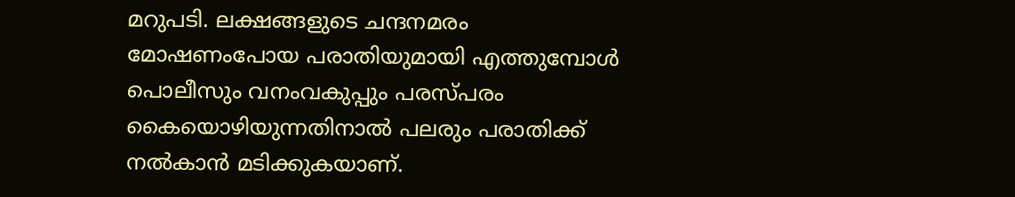മറുപടി. ലക്ഷങ്ങളുടെ ചന്ദനമരം മോഷണംപോയ പരാതിയുമായി എത്തുമ്പോള്‍ പൊലീസും വനംവകുപ്പും പരസ്പരം കൈയൊഴിയുന്നതിനാൽ പലരും പരാതിക്ക് നൽകാൻ മടിക്കുകയാണ്.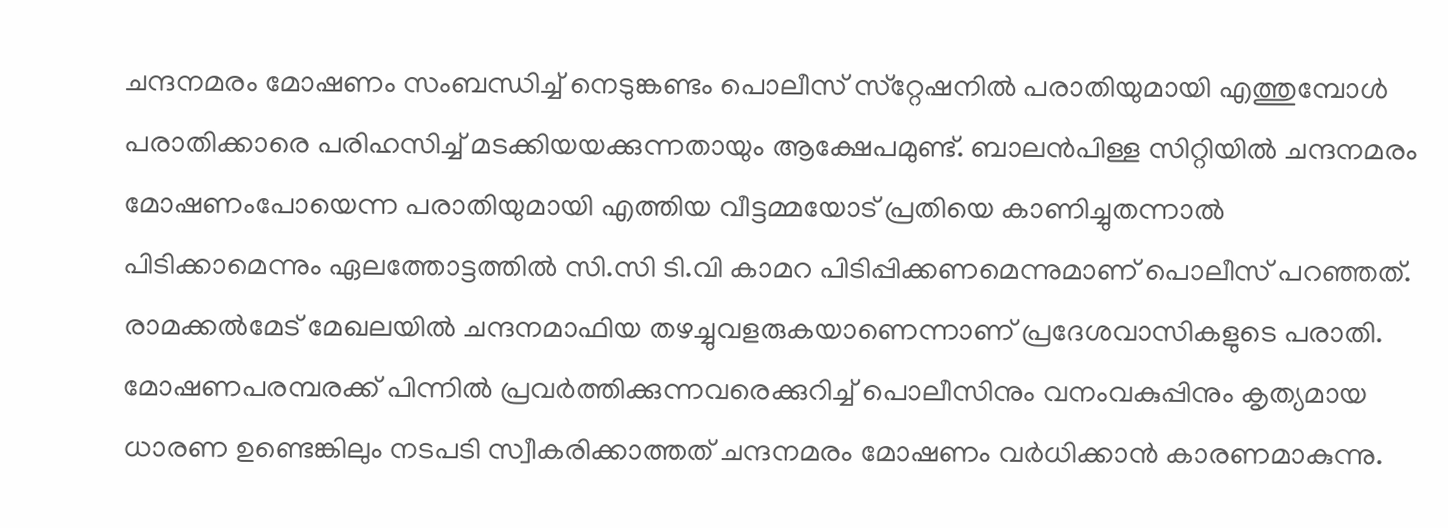ചന്ദനമരം മോഷണം സംബന്ധിച്ച് നെടുങ്കണ്ടം പൊലീസ് സ്‌റ്റേഷനില്‍ പരാതിയുമായി എത്തുമ്പോള്‍ പരാതിക്കാരെ പരിഹസിച്ച് മടക്കിയയക്കുന്നതായും ആക്ഷേപമുണ്ട്. ബാലന്‍പിള്ള സിറ്റിയില്‍ ചന്ദനമരം മോഷണംപോയെന്ന പരാതിയുമായി എത്തിയ വീട്ടമ്മയോട് പ്രതിയെ കാണിച്ചുതന്നാല്‍ പിടിക്കാമെന്നും ഏലത്തോട്ടത്തില്‍ സി.സി ടി.വി കാമറ പിടിപ്പിക്കണമെന്നുമാണ് പൊലീസ് പറഞ്ഞത്. രാമക്കല്‍മേട് മേഖലയില്‍ ചന്ദനമാഫിയ തഴച്ചുവളരുകയാണെന്നാണ് പ്രദേശവാസികളുടെ പരാതി. മോഷണപരമ്പരക്ക് പിന്നിൽ പ്രവർത്തിക്കുന്നവരെക്കുറിച്ച് പൊലീസിനും വനംവകുപ്പിനും കൃത്യമായ ധാരണ ഉണ്ടെങ്കിലും നടപടി സ്വീകരിക്കാത്തത് ചന്ദനമരം മോഷണം വര്‍ധിക്കാന്‍ കാരണമാകുന്നു.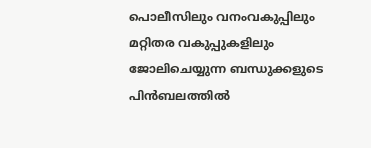പൊലീസിലും വനംവകുപ്പിലും മറ്റിതര വകുപ്പുകളിലും ജോലിചെയ്യുന്ന ബന്ധുക്കളുടെ പിൻബലത്തിൽ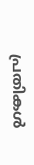പ്രതികൾ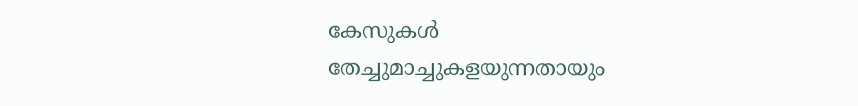കേസുകള്‍ തേച്ചുമാച്ചുകളയുന്നതായും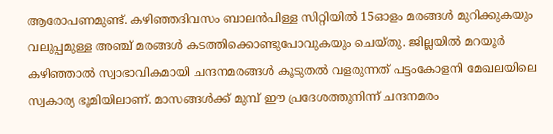ആരോപണമുണ്ട്. കഴിഞ്ഞദിവസം ബാലന്‍പിള്ള സിറ്റിയില്‍ 15ഓളം മരങ്ങള്‍ മുറിക്കുകയും വലുപ്പമുള്ള അഞ്ച് മരങ്ങള്‍ കടത്തിക്കൊണ്ടുപോവുകയും ചെയ്തു. ജില്ലയില്‍ മറയൂര്‍ കഴിഞ്ഞാല്‍ സ്വാഭാവികമായി ചന്ദനമരങ്ങള്‍ കൂടുതല്‍ വളരുന്നത് പട്ടംകോളനി മേഖലയിലെ സ്വകാര്യ ഭൂമിയിലാണ്. മാസങ്ങള്‍ക്ക് മുമ്പ് ഈ പ്രദേശത്തുനിന്ന് ചന്ദനമരം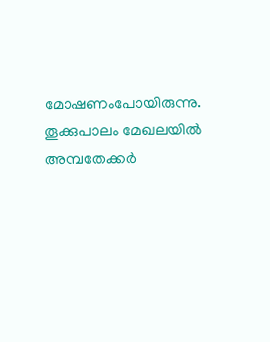മോഷണംപോയിരുന്നു. തൂക്കുപാലം മേഖലയില്‍ അമ്പതേക്കര്‍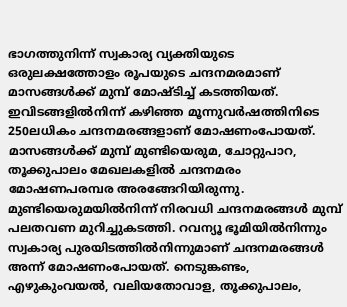ഭാഗത്തുനിന്ന് സ്വകാര്യ വ്യക്തിയുടെ ഒരുലക്ഷത്തോളം രൂപയുടെ ചന്ദനമരമാണ് മാസങ്ങൾക്ക് മുമ്പ് മോഷ്ടിച്ച് കടത്തിയത്. ഇവിടങ്ങളില്‍നിന്ന് കഴിഞ്ഞ മൂന്നുവര്‍ഷത്തിനിടെ 250ലധികം ചന്ദനമരങ്ങളാണ് മോഷണംപോയത്. മാസങ്ങള്‍ക്ക് മുമ്പ് മുണ്ടിയെരുമ, ചോറ്റുപാറ, തൂക്കുപാലം മേഖലകളില്‍ ചന്ദനമരം മോഷണപരമ്പര അരങ്ങേറിയിരുന്നു. മുണ്ടിയെരുമയില്‍നിന്ന് നിരവധി ചന്ദനമരങ്ങള്‍ മുമ്പ് പലതവണ മുറിച്ചുകടത്തി. റവന്യൂ ഭൂമിയില്‍നിന്നും സ്വകാര്യ പുരയിടത്തില്‍നിന്നുമാണ് ചന്ദനമരങ്ങള്‍ അന്ന് മോഷണംപോയത്. നെടുങ്കണ്ടം, എഴുകുംവയല്‍, വലിയതോവാള, തൂക്കുപാലം,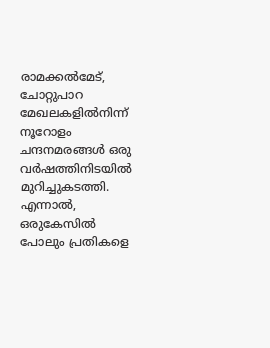രാമക്കല്‍മേട്, ചോറ്റുപാറ മേഖലകളില്‍നിന്ന് നൂറോളം ചന്ദനമരങ്ങൾ ഒരു വര്‍ഷത്തിനിടയില്‍ മുറിച്ചുകടത്തി. എന്നാല്‍, ഒരുകേസില്‍ പോലും പ്രതികളെ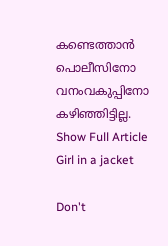കണ്ടെത്താന്‍ പൊലീസിനോ വനംവകുപ്പിനോ കഴിഞ്ഞിട്ടില്ല.
Show Full Article
Girl in a jacket

Don't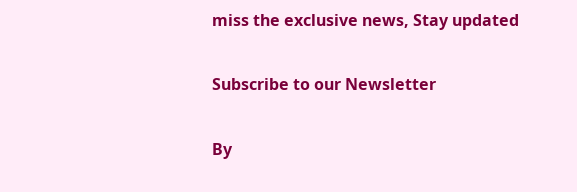miss the exclusive news, Stay updated

Subscribe to our Newsletter

By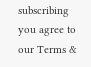subscribing you agree to our Terms &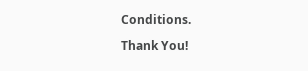Conditions.

Thank You!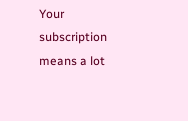Your subscription means a lot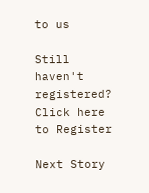to us

Still haven't registered? Click here to Register

Next Story